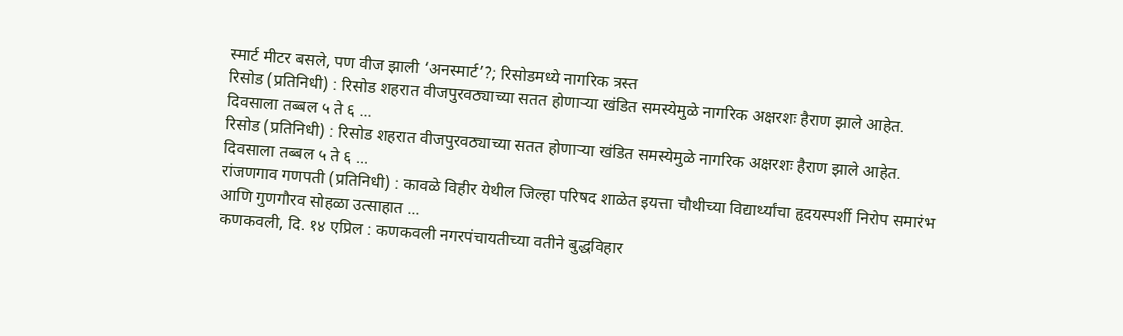स्मार्ट मीटर बसले, पण वीज झाली ‘अनस्मार्ट’?; रिसोडमध्ये नागरिक त्रस्त
रिसोड (प्रतिनिधी) : रिसोड शहरात वीजपुरवठ्याच्या सतत होणाऱ्या खंडित समस्येमुळे नागरिक अक्षरशः हैराण झाले आहेत. दिवसाला तब्बल ५ ते ६ ...
रिसोड (प्रतिनिधी) : रिसोड शहरात वीजपुरवठ्याच्या सतत होणाऱ्या खंडित समस्येमुळे नागरिक अक्षरशः हैराण झाले आहेत. दिवसाला तब्बल ५ ते ६ ...
रांजणगाव गणपती (प्रतिनिधी) : कावळे विहीर येथील जिल्हा परिषद शाळेत इयत्ता चौथीच्या विद्यार्थ्यांचा हृदयस्पर्शी निरोप समारंभ आणि गुणगौरव सोहळा उत्साहात ...
कणकवली, दि. १४ एप्रिल : कणकवली नगरपंचायतीच्या वतीने बुद्धविहार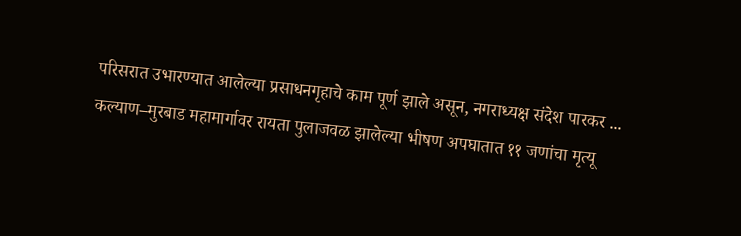परिसरात उभारण्यात आलेल्या प्रसाधनगृहाचे काम पूर्ण झाले असून, नगराध्यक्ष संदेश पारकर ...
कल्याण–मुरबाड महामार्गावर रायता पुलाजवळ झालेल्या भीषण अपघातात ११ जणांचा मृत्यू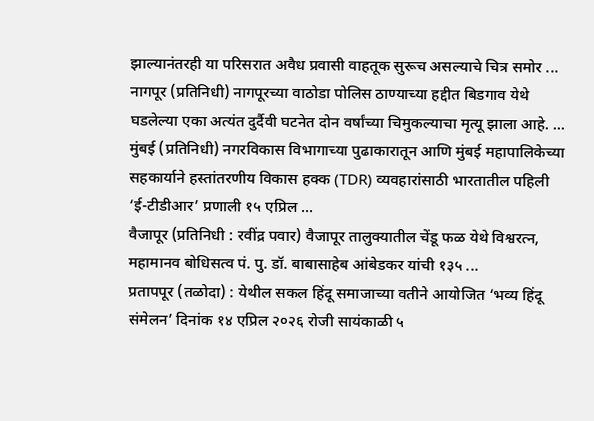झाल्यानंतरही या परिसरात अवैध प्रवासी वाहतूक सुरूच असल्याचे चित्र समोर ...
नागपूर (प्रतिनिधी) नागपूरच्या वाठोडा पोलिस ठाण्याच्या हद्दीत बिडगाव येथे घडलेल्या एका अत्यंत दुर्दैवी घटनेत दोन वर्षांच्या चिमुकल्याचा मृत्यू झाला आहे. ...
मुंबई (प्रतिनिधी) नगरविकास विभागाच्या पुढाकारातून आणि मुंबई महापालिकेच्या सहकार्याने हस्तांतरणीय विकास हक्क (TDR) व्यवहारांसाठी भारतातील पहिली ‘ई-टीडीआर’ प्रणाली १५ एप्रिल ...
वैजापूर (प्रतिनिधी : रवींद्र पवार) वैजापूर तालुक्यातील चेंडू फळ येथे विश्वरत्न, महामानव बोधिसत्व पं. पु. डॉ. बाबासाहेब आंबेडकर यांची १३५ ...
प्रतापपूर (तळोदा) : येथील सकल हिंदू समाजाच्या वतीने आयोजित ‘भव्य हिंदू संमेलन’ दिनांक १४ एप्रिल २०२६ रोजी सायंकाळी ५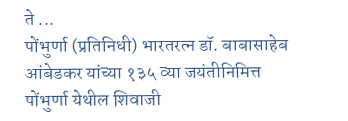ते ...
पोंभुर्णा (प्रतिनिधी) भारतरत्न डॉ. बाबासाहेब आंबेडकर यांच्या १३५ व्या जयंतीनिमित्त पोंभुर्णा येथील शिवाजी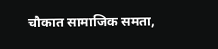चौकात सामाजिक समता,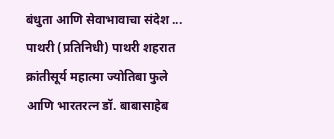बंधुता आणि सेवाभावाचा संदेश ...
पाथरी (प्रतिनिधी) पाथरी शहरात क्रांतीसूर्य महात्मा ज्योतिबा फुले आणि भारतरत्न डॉ. बाबासाहेब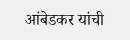आंबेडकर यांची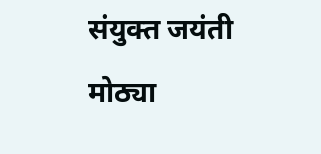संयुक्त जयंती मोठ्या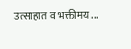उत्साहात व भक्तीमय ...